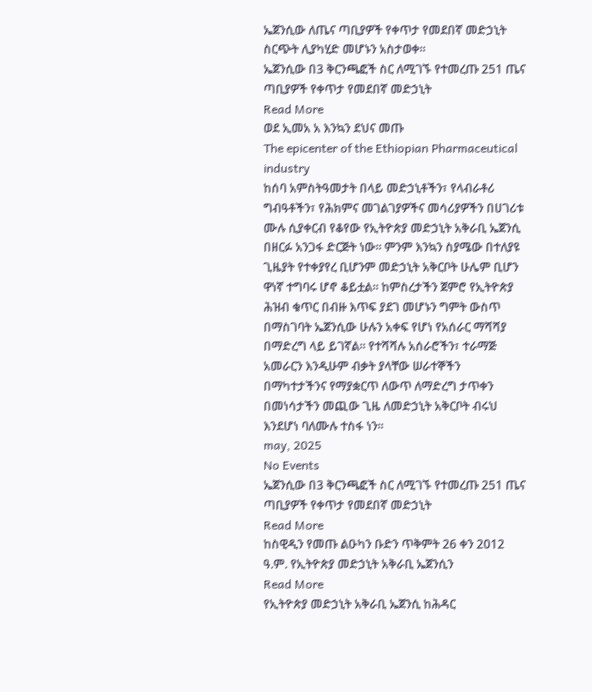ኤጀንሲው ለጤና ጣቢያዎች የቀጥታ የመደበኛ መድኃኒት ስርጭት ሊያካሂድ መሆኑን አስታወቀ፡፡
ኤጀንሲው በ3 ቅርንጫፎች ስር ለሚገኙ የተመረጡ 251 ጤና ጣቢያዎች የቀጥታ የመደበኛ መድኃኒት
Read More
ወደ ኢመአ አ እንኳን ደህና መጡ
The epicenter of the Ethiopian Pharmaceutical industry
ከሰባ አምስትዓመታት በላይ መድኃኒቶችን፣ የላብራቶሪ ግብዓቶችን፣ የሕክምና መገልገያዎችና መሳሪያዎችን በሀገሪቱ ሙሉ ሲያቀርብ የቆየው የኢትዮጵያ መድኃኒት አቅራቢ ኤጀንሲ በዘርፉ አንጋፋ ድርጅት ነው፡፡ ምንም እንኳን ስያሜው በተለያዩ ጊዜያት የተቀያየረ ቢሆንም መድኃኒት አቅርቦት ሁሌም ቢሆን ዋነኛ ተግባሩ ሆኖ ቆይቷል፡፡ ከምስረታችን ጀምሮ የኢትዮጵያ ሕዝብ ቁጥር በብዙ እጥፍ ያደገ መሆኑን ግምት ውስጥ በማስገባት ኤጀንሲው ሁሉን አቀፍ የሆነ የአሰራር ማሻሻያ በማድረግ ላይ ይገኛል፡፡ የተሻሻሉ አሰራሮችን፣ ተራማጅ አመራርን እንዲሁም ብቃት ያላቸው ሠራተኞችን በማካተታችንና የማያቋርጥ ለውጥ ለማድረግ ታጥቀን በመነሳታችን መጪው ጊዜ ለመድኃኒት አቅርቦት ብሩህ እንደሆነ ባለሙሉ ተስፋ ነን፡፡
may, 2025
No Events
ኤጀንሲው በ3 ቅርንጫፎች ስር ለሚገኙ የተመረጡ 251 ጤና ጣቢያዎች የቀጥታ የመደበኛ መድኃኒት
Read More
ከስዊዲን የመጡ ልዑካን ቡድን ጥቅምት 26 ቀን 2012 ዓ.ም. የኢትዮጵያ መድኃኒት አቅራቢ ኤጀንሲን
Read More
የኢትዮጵያ መድኃኒት አቅራቢ ኤጀንሲ ከሕዳር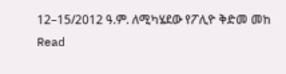12–15/2012 ዓ.ም. ለሚካሄደው የፖሊዮ ቅድመ መከ
Read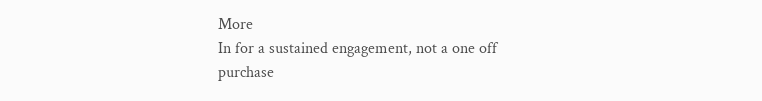More
In for a sustained engagement, not a one off purchase